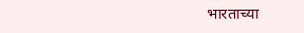भारताच्या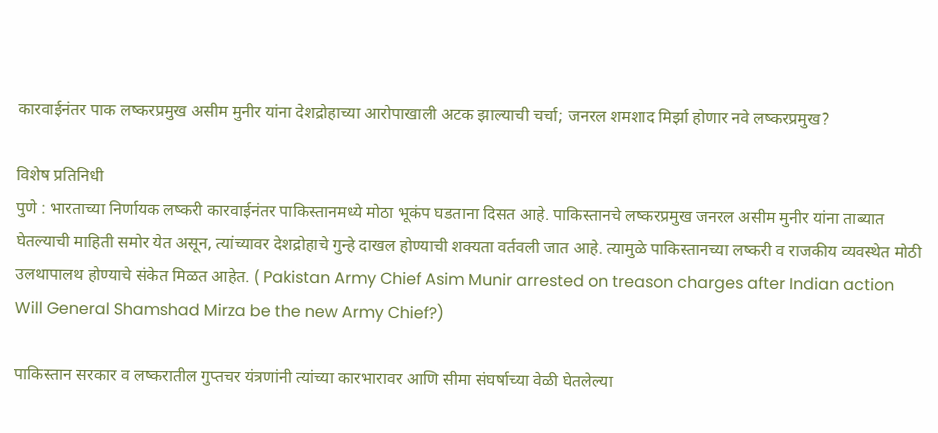कारवाईनंतर पाक लष्करप्रमुख असीम मुनीर यांना देशद्रोहाच्या आरोपाखाली अटक झाल्याची चर्चा; जनरल शमशाद मिर्झा होणार नवे लष्करप्रमुख?

विशेष प्रतिनिधी
पुणे : भारताच्या निर्णायक लष्करी कारवाईनंतर पाकिस्तानमध्ये मोठा भूकंप घडताना दिसत आहे. पाकिस्तानचे लष्करप्रमुख जनरल असीम मुनीर यांना ताब्यात घेतल्याची माहिती समोर येत असून, त्यांच्यावर देशद्रोहाचे गुन्हे दाखल होण्याची शक्यता वर्तवली जात आहे. त्यामुळे पाकिस्तानच्या लष्करी व राजकीय व्यवस्थेत मोठी उलथापालथ होण्याचे संकेत मिळत आहेत. ( Pakistan Army Chief Asim Munir arrested on treason charges after Indian action Will General Shamshad Mirza be the new Army Chief?)

पाकिस्तान सरकार व लष्करातील गुप्तचर यंत्रणांनी त्यांच्या कारभारावर आणि सीमा संघर्षाच्या वेळी घेतलेल्या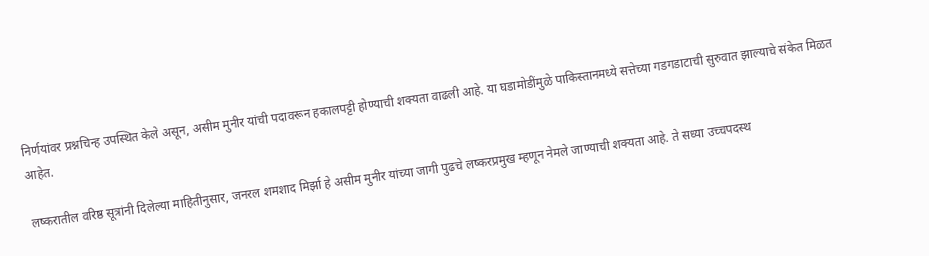निर्णयांवर प्रश्नचिन्ह उपस्थित केले असून, असीम मुनीर यांची पदावरून हकालपट्टी होण्याची शक्यता वाढली आहे. या घडामोडींमुळे पाकिस्तानमध्ये सत्तेच्या गडगडाटाची सुरुवात झाल्याचे संकेत मिळत आहेत.

लष्करातील वरिष्ठ सूत्रांनी दिलेल्या माहितीनुसार, जनरल शमशाद मिर्झा हे असीम मुनीर यांच्या जागी पुढचे लष्करप्रमुख म्हणून नेमले जाण्याची शक्यता आहे. ते सध्या उच्चपदस्थ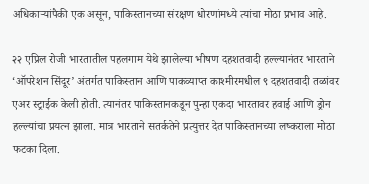अधिकाऱ्यांपैकी एक असून, पाकिस्तानच्या संरक्षण धोरणांमध्ये त्यांचा मोठा प्रभाव आहे.

२२ एप्रिल रोजी भारतातील पहलगाम येथे झालेल्या भीषण दहशतवादी हल्ल्यानंतर भारताने ‘ऑपरेशन सिंदूर’ अंतर्गत पाकिस्तान आणि पाकव्याप्त काश्मीरमधील ९ दहशतवादी तळांवर एअर स्ट्राईक केली होती. त्यानंतर पाकिस्तानकडून पुन्हा एकदा भारतावर हवाई आणि ड्रोन हल्ल्यांचा प्रयत्न झाला. मात्र भारताने सतर्कतेने प्रत्युत्तर देत पाकिस्तानच्या लष्कराला मोठा फटका दिला.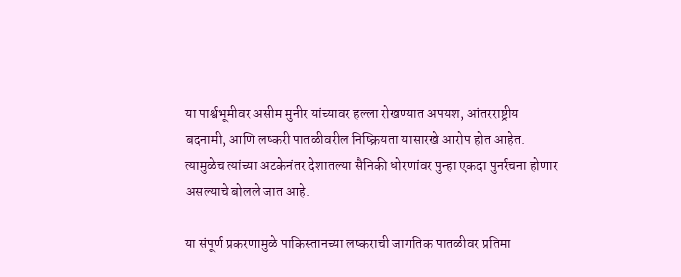या पार्श्वभूमीवर असीम मुनीर यांच्यावर हल्ला रोखण्यात अपयश, आंतरराष्ट्रीय बदनामी, आणि लष्करी पातळीवरील निष्क्रियता यासारखे आरोप होत आहेत. त्यामुळेच त्यांच्या अटकेनंतर देशातल्या सैनिकी धोरणांवर पुन्हा एकदा पुनर्रचना होणार असल्याचे बोलले जात आहे.

या संपूर्ण प्रकरणामुळे पाकिस्तानच्या लष्कराची जागतिक पातळीवर प्रतिमा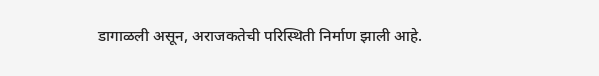डागाळली असून, अराजकतेची परिस्थिती निर्माण झाली आहे.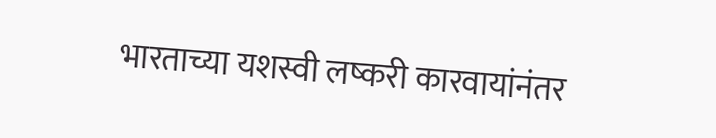भारताच्या यशस्वी लष्करी कारवायांनंतर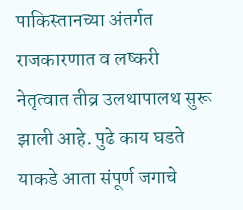पाकिस्तानच्या अंतर्गत राजकारणात व लष्करी नेतृत्वात तीव्र उलथापालथ सुरू झाली आहे. पुढे काय घडते याकडे आता संपूर्ण जगाचे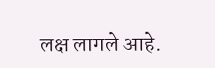लक्ष लागले आहे.